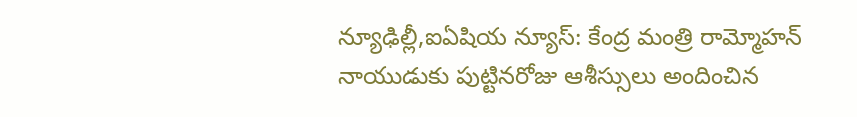న్యూఢిల్లీ,ఐఏషియ న్యూస్: కేంద్ర మంత్రి రామ్మోహన్ నాయుడుకు పుట్టినరోజు ఆశీస్సులు అందించిన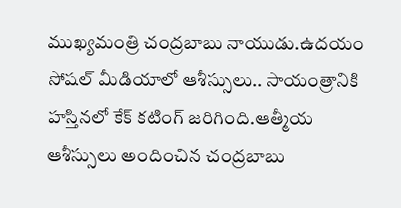ముఖ్యమంత్రి చంద్రబాబు నాయుడు.ఉదయం సోషల్ మీడియాలో ఆశీస్సులు.. సాయంత్రానికి హస్తినలో కేక్ కటింగ్ జరిగింది.ఆత్మీయ ఆశీస్సులు అందించిన చంద్రబాబు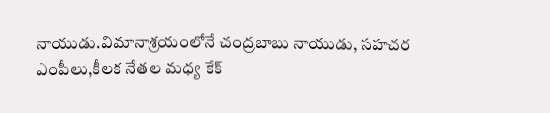నాయుడు.విమానాశ్రయంలోనే చంద్రబాబు నాయుడు, సహచర ఎంపీలు,కీలక నేతల మధ్య కేక్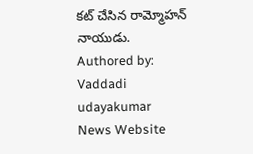కట్ చేసిన రామ్మోహన్ నాయుడు.
Authored by: Vaddadi udayakumar
News Website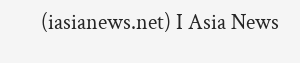(iasianews.net) I Asia News